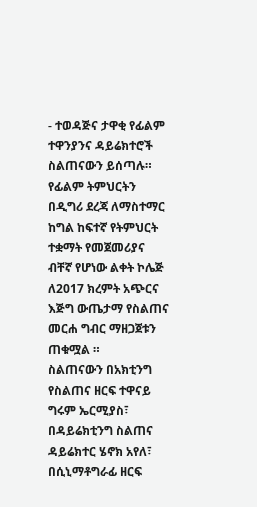- ተወዳጅና ታዋቂ የፊልም ተዋንያንና ዳይሬክተሮች ስልጠናውን ይሰጣሉ።
የፊልም ትምህርትን በዲግሪ ደረጃ ለማስተማር ከግል ከፍተኛ የትምህርት ተቋማት የመጀመሪያና ብቸኛ የሆነው ልቀት ኮሌጅ ለ2017 ክረምት አጭርና እጅግ ውጤታማ የስልጠና መርሐ ግብር ማዘጋጀቱን ጠቁሟል ።
ስልጠናውን በአክቲንግ የስልጠና ዘርፍ ተዋናይ ግሩም ኤርሚያስ፣ በዳይሬክቲንግ ስልጠና ዳይሬክተር ሄኖክ አየለ፣ በሲኒማቶግራፊ ዘርፍ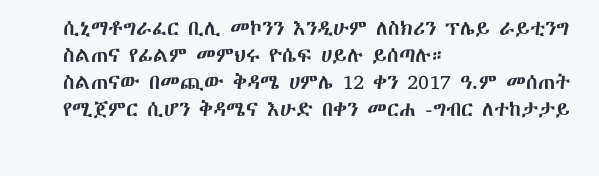ሲኒማቶግራፈር ቢሊ መኮንን እንዲሁም ለስክሪን ፕሌይ ራይቲንግ ስልጠና የፊልም መምህሩ ዮሴፍ ሀይሉ ይሰጣሉ።
ስልጠናው በመጪው ቅዳሜ ሀምሌ 12 ቀን 2017 ዓ.ም መሰጠት የሚጀምር ሲሆን ቅዳሜና እሁድ በቀን መርሐ -ግብር ለተከታታይ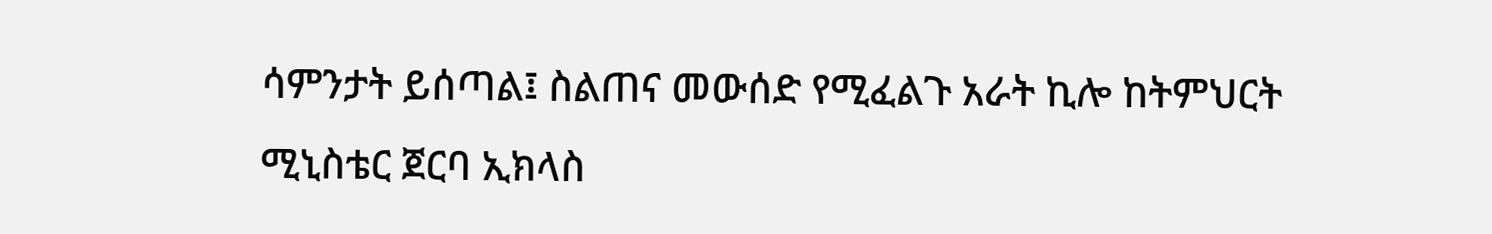ሳምንታት ይሰጣል፤ ስልጠና መውሰድ የሚፈልጉ አራት ኪሎ ከትምህርት ሚኒስቴር ጀርባ ኢክላስ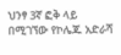ህንፃ 3ኛ ፎቅ ላይ በሚገኘው የኮሌጁ አድራሻ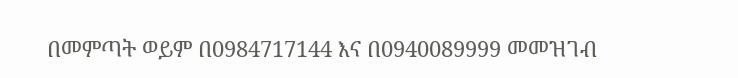በመምጣት ወይም በ0984717144 እና በ0940089999 መመዝገብ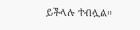ይችላሉ ተብሏል።